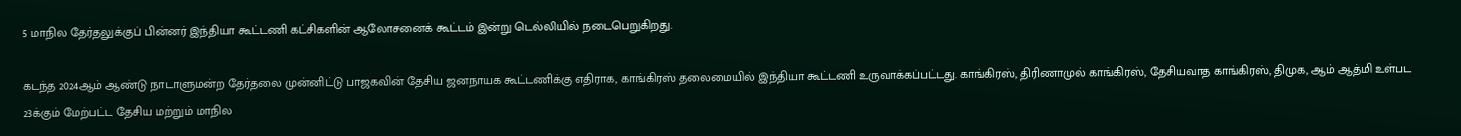5 மாநில தேர்தலுக்குப் பின்னர் இந்தியா கூட்டணி கட்சிகளின் ஆலோசனைக் கூட்டம் இன்று டெல்லியில் நடைபெறுகிறது.

கடந்த 2024ஆம் ஆண்டு நாடாளுமன்ற தேர்தலை முன்னிட்டு பாஜகவின் தேசிய ஜனநாயக கூட்டணிக்கு எதிராக, காங்கிரஸ் தலைமையில் இந்தியா கூட்டணி உருவாக்கப்பட்டது. காங்கிரஸ், திரிணாமுல் காங்கிரஸ், தேசியவாத காங்கிரஸ், திமுக, ஆம் ஆத்மி உள்பட 23க்கும் மேற்பட்ட தேசிய மற்றும் மாநில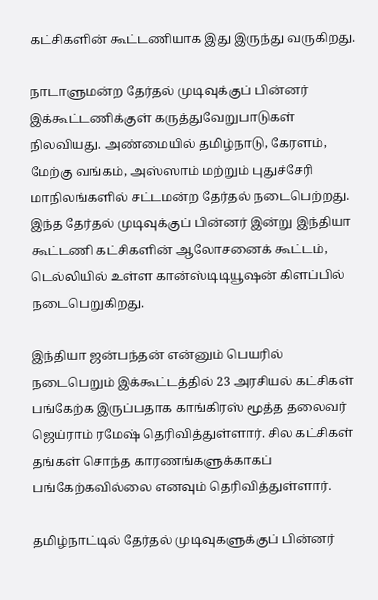கட்சிகளின் கூட்டணியாக இது இருந்து வருகிறது.

நாடாளுமன்ற தேர்தல் முடிவுக்குப் பின்னர் இக்கூட்டணிக்குள் கருத்துவேறுபாடுகள் நிலவியது. அண்மையில் தமிழ்நாடு, கேரளம், மேற்கு வங்கம், அஸ்ஸாம் மற்றும் புதுச்சேரி மாநிலங்களில் சட்டமன்ற தேர்தல் நடைபெற்றது. இந்த தேர்தல் முடிவுக்குப் பின்னர் இன்று இந்தியா கூட்டணி கட்சிகளின் ஆலோசனைக் கூட்டம், டெல்லியில் உள்ள கான்ஸ்டிடியூஷன் கிளப்பில் நடைபெறுகிறது.

இந்தியா ஜன்பந்தன் என்னும் பெயரில் நடைபெறும் இக்கூட்டத்தில் 23 அரசியல் கட்சிகள் பங்கேற்க இருப்பதாக காங்கிரஸ் மூத்த தலைவர் ஜெய்ராம் ரமேஷ் தெரிவித்துள்ளார். சில கட்சிகள் தங்கள் சொந்த காரணங்களுக்காகப் பங்கேற்கவில்லை எனவும் தெரிவித்துள்ளார்.

தமிழ்நாட்டில் தேர்தல் முடிவுகளுக்குப் பின்னர்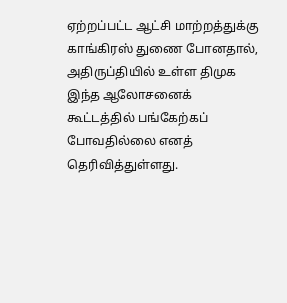ஏற்றப்பட்ட ஆட்சி மாற்றத்துக்கு காங்கிரஸ் துணை போனதால், அதிருப்தியில் உள்ள திமுக இந்த ஆலோசனைக் கூட்டத்தில் பங்கேற்கப் போவதில்லை எனத் தெரிவித்துள்ளது.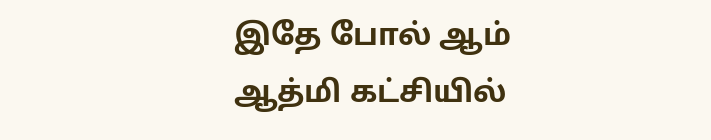இதே போல் ஆம் ஆத்மி கட்சியில்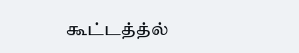கூட்டத்த்ல்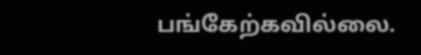பங்கேற்கவில்லை.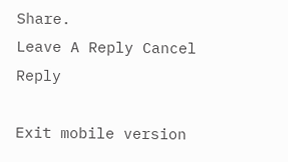Share.
Leave A Reply Cancel Reply

Exit mobile version